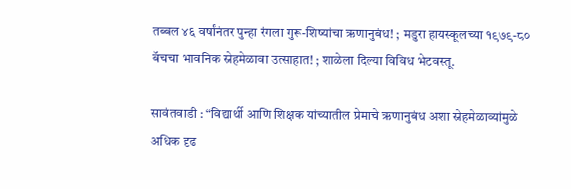तब्बल ४६ वर्षांनंतर पुन्हा रंगला गुरू-शिष्यांचा ऋणानुबंध! ; मडुरा हायस्कूलच्या १९७९-८० बॅचचा भावनिक स्नेहमेळावा उत्साहात! ; शाळेला दिल्या विविध भेटवस्तू.

सावंतवाडी : “विद्यार्थी आणि शिक्षक यांच्यातील प्रेमाचे ऋणानुबंध अशा स्नेहमेळाव्यांमुळे अधिक दृढ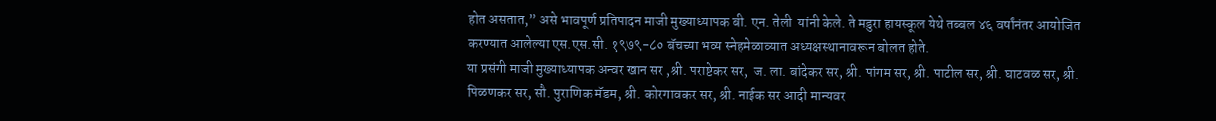होत असतात,” असे भावपूर्ण प्रतिपादन माजी मुख्याध्यापक बी. एन. तेली  यांनी केले. ते मडुरा हायस्कूल येथे तब्बल ४६ वर्षांनंतर आयोजित करण्यात आलेल्या एस.एस.सी. १९७९-८० बॅचच्या भव्य स्नेहमेळाव्यात अध्यक्षस्थानावरून बोलत होते.
या प्रसंगी माजी मुख्याध्यापक अन्वर खान सर ,श्री. पराष्टेकर सर,  ज. ला. बांदेकर सर, श्री. पांगम सर, श्री. पाटील सर, श्री. घाटवळ सर, श्री. पिळणकर सर, सौ. पुराणिक मॅडम, श्री. कोरगावकर सर, श्री. नाईक सर आदी मान्यवर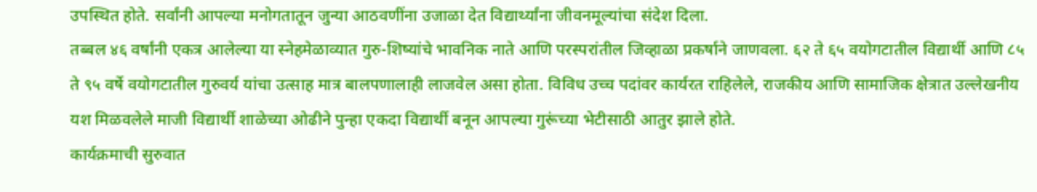उपस्थित होते. सर्वांनी आपल्या मनोगतातून जुन्या आठवणींना उजाळा देत विद्यार्थ्यांना जीवनमूल्यांचा संदेश दिला.
तब्बल ४६ वर्षांनी एकत्र आलेल्या या स्नेहमेळाव्यात गुरु-शिष्यांचे भावनिक नाते आणि परस्परांतील जिव्हाळा प्रकर्षाने जाणवला. ६२ ते ६५ वयोगटातील विद्यार्थी आणि ८५ ते ९५ वर्षे वयोगटातील गुरुवर्य यांचा उत्साह मात्र बालपणालाही लाजवेल असा होता. विविध उच्च पदांवर कार्यरत राहिलेले, राजकीय आणि सामाजिक क्षेत्रात उल्लेखनीय यश मिळवलेले माजी विद्यार्थी शाळेच्या ओढीने पुन्हा एकदा विद्यार्थी बनून आपल्या गुरूंच्या भेटीसाठी आतुर झाले होते.
कार्यक्रमाची सुरुवात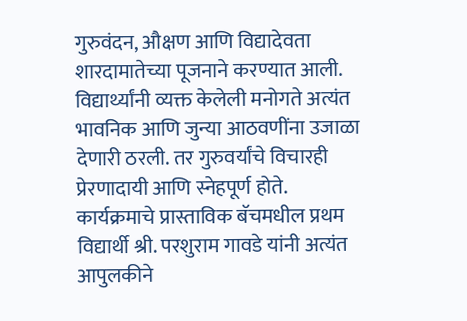गुरुवंदन, औक्षण आणि विद्यादेवता शारदामातेच्या पूजनाने करण्यात आली. विद्यार्थ्यांनी व्यक्त केलेली मनोगते अत्यंत भावनिक आणि जुन्या आठवणींना उजाळा देणारी ठरली. तर गुरुवर्यांचे विचारही प्रेरणादायी आणि स्नेहपूर्ण होते.
कार्यक्रमाचे प्रास्ताविक बॅचमधील प्रथम विद्यार्थी श्री. परशुराम गावडे यांनी अत्यंत आपुलकीने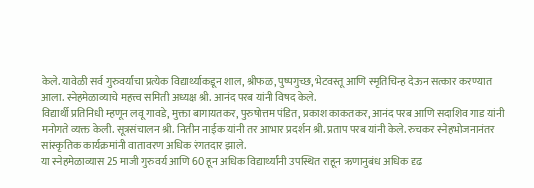केले. यावेळी सर्व गुरुवर्यांचा प्रत्येक विद्यार्थ्याकडून शाल, श्रीफळ, पुष्पगुच्छ, भेटवस्तू आणि स्मृतिचिन्ह देऊन सत्कार करण्यात आला. स्नेहमेळाव्याचे महत्त्व समिती अध्यक्ष श्री. आनंद परब यांनी विषद केले.
विद्यार्थी प्रतिनिधी म्हणून लवू गावडे, मुक्ता बागायतकर, पुरुषोत्तम पंडित, प्रकाश काकतकर, आनंद परब आणि सदाशिव गाड यांनी मनोगते व्यक्त केली. सूत्रसंचालन श्री. नितीन नाईक यांनी तर आभार प्रदर्शन श्री. प्रताप परब यांनी केले. रुचकर स्नेहभोजनानंतर सांस्कृतिक कार्यक्रमांनी वातावरण अधिक रंगतदार झाले.
या स्नेहमेळाव्यास 25 माजी गुरुवर्य आणि 60 हून अधिक विद्यार्थ्यांनी उपस्थित राहून ऋणानुबंध अधिक दृढ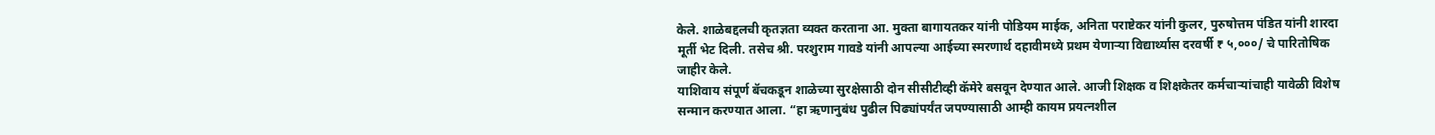केले. शाळेबद्दलची कृतज्ञता व्यक्त करताना आ. मुक्ता बागायतकर यांनी पोडियम माईक, अनिता पराष्टेकर यांनी कुलर, पुरुषोत्तम पंडित यांनी शारदा मूर्ती भेट दिली. तसेच श्री. परशुराम गावडे यांनी आपल्या आईच्या स्मरणार्थ दहावीमध्ये प्रथम येणाऱ्या विद्यार्थ्यास दरवर्षी ₹ ५,०००/ चे पारितोषिक जाहीर केले.
याशिवाय संपूर्ण बॅचकडून शाळेच्या सुरक्षेसाठी दोन सीसीटीव्ही कॅमेरे बसवून देण्यात आले. आजी शिक्षक व शिक्षकेतर कर्मचाऱ्यांचाही यावेळी विशेष सन्मान करण्यात आला. “हा ऋणानुबंध पुढील पिढ्यांपर्यंत जपण्यासाठी आम्ही कायम प्रयत्नशील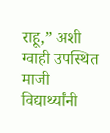राहू,” अशी ग्वाही उपस्थित माजी विद्यार्थ्यांनी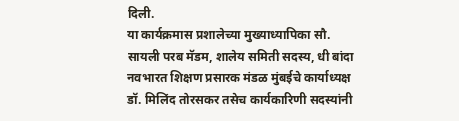दिली.
या कार्यक्रमास प्रशालेच्या मुख्याध्यापिका सौ. सायली परब मॅडम, शालेय समिती सदस्य, धी बांदा नवभारत शिक्षण प्रसारक मंडळ मुंबईचे कार्याध्यक्ष डॉ. मिलिंद तोरसकर तसेच कार्यकारिणी सदस्यांनी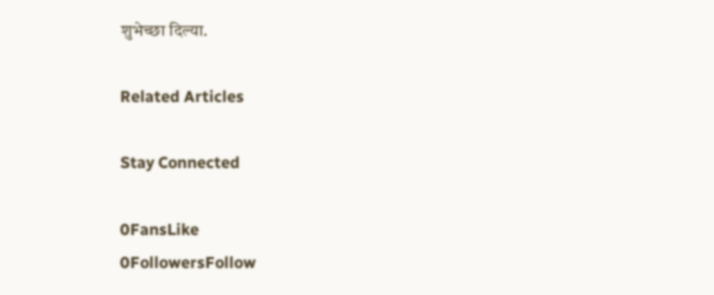शुभेच्छा दिल्या.

Related Articles

Stay Connected

0FansLike
0FollowersFollow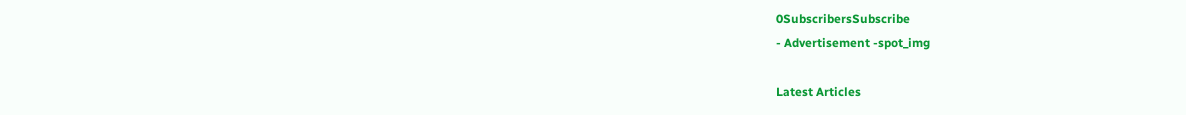0SubscribersSubscribe
- Advertisement -spot_img

Latest Articles